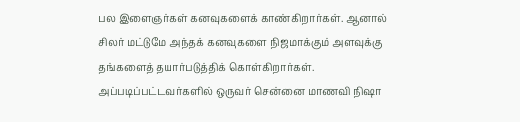பல இளைஞர்கள் கனவுகளைக் காண்கிறார்கள். ஆனால் சிலர் மட்டுமே அந்தக் கனவுகளை நிஜமாக்கும் அளவுக்கு தங்களைத் தயார்படுத்திக் கொள்கிறார்கள். அப்படிப்பட்டவர்களில் ஒருவர் சென்னை மாணவி நிஷா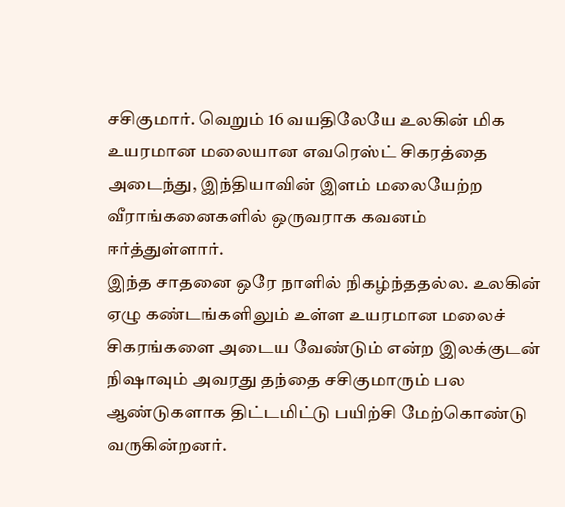சசிகுமார். வெறும் 16 வயதிலேயே உலகின் மிக உயரமான மலையான எவரெஸ்ட் சிகரத்தை அடைந்து, இந்தியாவின் இளம் மலையேற்ற வீராங்கனைகளில் ஒருவராக கவனம் ஈர்த்துள்ளார்.
இந்த சாதனை ஒரே நாளில் நிகழ்ந்ததல்ல. உலகின் ஏழு கண்டங்களிலும் உள்ள உயரமான மலைச் சிகரங்களை அடைய வேண்டும் என்ற இலக்குடன் நிஷாவும் அவரது தந்தை சசிகுமாரும் பல ஆண்டுகளாக திட்டமிட்டு பயிற்சி மேற்கொண்டு வருகின்றனர்.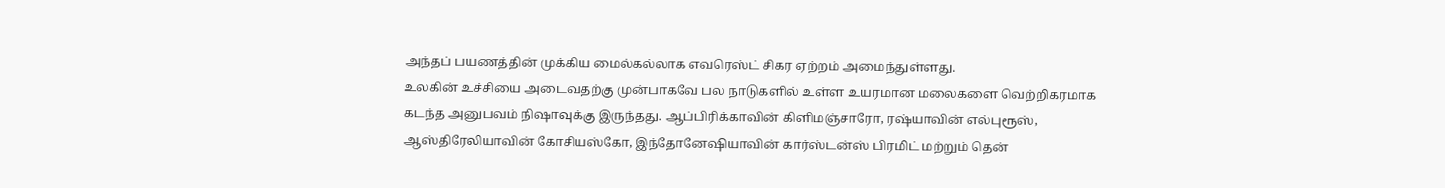அந்தப் பயணத்தின் முக்கிய மைல்கல்லாக எவரெஸ்ட் சிகர ஏற்றம் அமைந்துள்ளது.
உலகின் உச்சியை அடைவதற்கு முன்பாகவே பல நாடுகளில் உள்ள உயரமான மலைகளை வெற்றிகரமாக கடந்த அனுபவம் நிஷாவுக்கு இருந்தது. ஆப்பிரிக்காவின் கிளிமஞ்சாரோ, ரஷ்யாவின் எல்புரூஸ், ஆஸ்திரேலியாவின் கோசியஸ்கோ, இந்தோனேஷியாவின் கார்ஸ்டன்ஸ் பிரமிட் மற்றும் தென்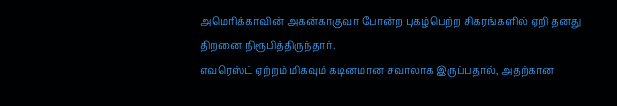அமெரிக்காவின் அகன்காகுவா போன்ற புகழ்பெற்ற சிகரங்களில் ஏறி தனது திறனை நிரூபித்திருந்தார்.
எவரெஸ்ட் ஏற்றம் மிகவும் கடினமான சவாலாக இருப்பதால், அதற்கான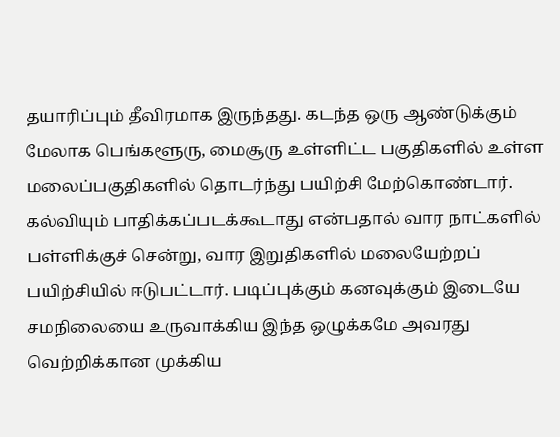தயாரிப்பும் தீவிரமாக இருந்தது. கடந்த ஒரு ஆண்டுக்கும் மேலாக பெங்களூரு, மைசூரு உள்ளிட்ட பகுதிகளில் உள்ள மலைப்பகுதிகளில் தொடர்ந்து பயிற்சி மேற்கொண்டார். கல்வியும் பாதிக்கப்படக்கூடாது என்பதால் வார நாட்களில் பள்ளிக்குச் சென்று, வார இறுதிகளில் மலையேற்றப் பயிற்சியில் ஈடுபட்டார். படிப்புக்கும் கனவுக்கும் இடையே சமநிலையை உருவாக்கிய இந்த ஒழுக்கமே அவரது வெற்றிக்கான முக்கிய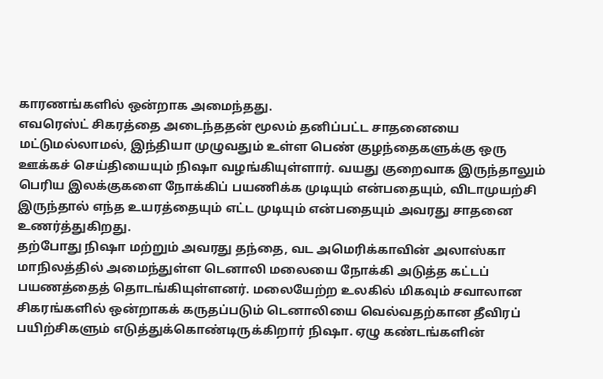காரணங்களில் ஒன்றாக அமைந்தது.
எவரெஸ்ட் சிகரத்தை அடைந்ததன் மூலம் தனிப்பட்ட சாதனையை மட்டுமல்லாமல், இந்தியா முழுவதும் உள்ள பெண் குழந்தைகளுக்கு ஒரு ஊக்கச் செய்தியையும் நிஷா வழங்கியுள்ளார். வயது குறைவாக இருந்தாலும் பெரிய இலக்குகளை நோக்கிப் பயணிக்க முடியும் என்பதையும், விடாமுயற்சி இருந்தால் எந்த உயரத்தையும் எட்ட முடியும் என்பதையும் அவரது சாதனை உணர்த்துகிறது.
தற்போது நிஷா மற்றும் அவரது தந்தை, வட அமெரிக்காவின் அலாஸ்கா மாநிலத்தில் அமைந்துள்ள டெனாலி மலையை நோக்கி அடுத்த கட்டப் பயணத்தைத் தொடங்கியுள்ளனர். மலையேற்ற உலகில் மிகவும் சவாலான சிகரங்களில் ஒன்றாகக் கருதப்படும் டெனாலியை வெல்வதற்கான தீவிரப் பயிற்சிகளும் எடுத்துக்கொண்டிருக்கிறார் நிஷா. ஏழு கண்டங்களின்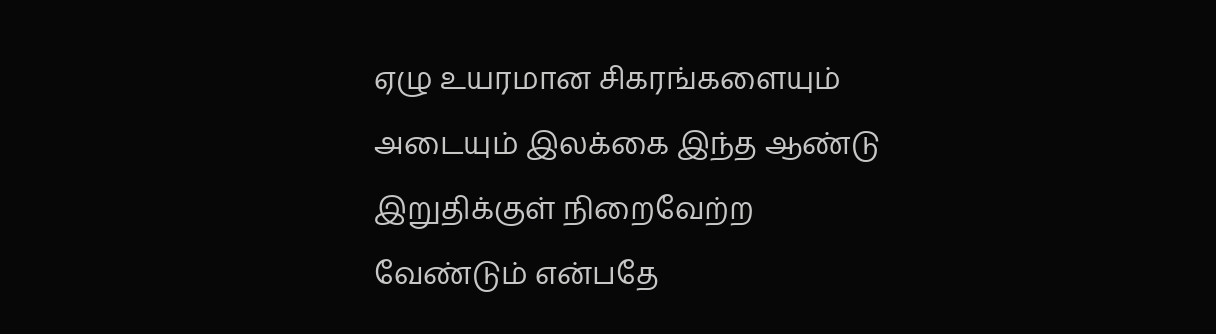ஏழு உயரமான சிகரங்களையும் அடையும் இலக்கை இந்த ஆண்டு இறுதிக்குள் நிறைவேற்ற வேண்டும் என்பதே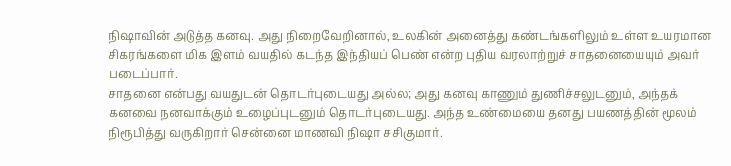நிஷாவின் அடுத்த கனவு. அது நிறைவேறினால், உலகின் அனைத்து கண்டங்களிலும் உள்ள உயரமான சிகரங்களை மிக இளம் வயதில் கடந்த இந்தியப் பெண் என்ற புதிய வரலாற்றுச் சாதனையையும் அவர் படைப்பார்.
சாதனை என்பது வயதுடன் தொடர்புடையது அல்ல; அது கனவு காணும் துணிச்சலுடனும், அந்தக் கனவை நனவாக்கும் உழைப்புடனும் தொடர்புடையது. அந்த உண்மையை தனது பயணத்தின் மூலம் நிரூபித்து வருகிறார் சென்னை மாணவி நிஷா சசிகுமார்.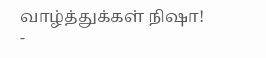வாழ்த்துக்கள் நிஷா!
-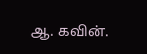ஆ. கவின்.